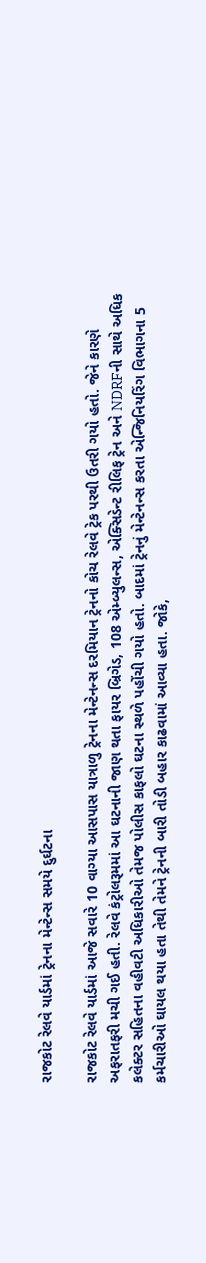રાજકોટ રેલવે યાર્ડમાં ટ્રેનના મેન્ટેન્સ સમયે દુર્ઘટના

રાજકોટ રેલવે યાર્ડમાં આજે સવારે 10 વાગ્યા આસપાસ યાત્રાળુ ટ્રેનના મેન્ટેનન્સ દરમિયાન ટ્રેનનો કોચ રેલવે ટ્રેક પરથી ઉતરી ગયો હતો. જેને કારણે અફરાતફરી મચી ગઈ હતી. રેલવે કંટ્રોલરૂમમાં આ ઘટનાની જાણ થતા ફાયર બ્રિગેડ, 108 એમ્બ્યુલન્સ, એક્સિડેન્ટ રીલિફ ટ્રેન અને NDRFની સાથે અધિક કલેક્ટર સહિતના વહીવટી અધિકારીઓ તેમજ પોલીસ કાફલો ઘટના સ્થળે પહોંચી ગયો હતો. બાદમાં ટ્રેનનું મેન્ટેનન્સ કરતા એન્જિનિયરિંગ વિભાગના 5 કર્મચારીઓ ઘાયલ થયા હતા તેથી તેમને ટ્રેનની બારી તોડી બહાર કાઢવામાં આવ્યા હતા. જોકે,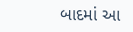બાદમાં આ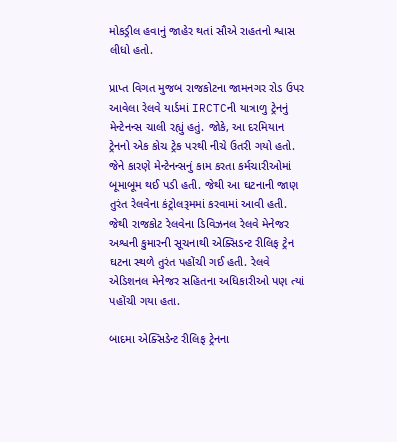મોકડ્રીલ હવાનું જાહેર થતાં સૌએ રાહતનો શ્વાસ લીધો હતો.

પ્રાપ્ત વિગત મુજબ રાજકોટના જામનગર રોડ ઉપર આવેલા રેલવે યાર્ડમાં IRCTCની યાત્રાળુ ટ્રેનનું મેન્ટેનન્સ ચાલી રહ્યું હતું. જોકે, આ દરમિયાન ટ્રેનનો એક કોચ ટ્રેક પરથી નીચે ઉતરી ગયો હતો. જેને કારણે મેન્ટેનન્સનું કામ કરતા કર્મચારીઓમાં બૂમાબૂમ થઈ પડી હતી. જેથી આ ઘટનાની જાણ તુરંત રેલવેના કંટ્રોલરૂમમાં કરવામાં આવી હતી. જેથી રાજકોટ રેલવેના ડિવિઝનલ રેલવે મેનેજર અશ્વની કુમારની સૂચનાથી એક્સિડન્ટ રીલિફ ટ્રેન ઘટના સ્થળે તુરંત પહોંચી ગઈ હતી. રેલવે એડિશનલ મેનેજર સહિતના અધિકારીઓ પણ ત્યાં પહોંચી ગયા હતા.

બાદમા એક્સિડેન્ટ રીલિફ ટ્રેનના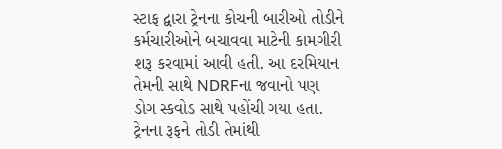સ્ટાફ દ્વારા ટ્રેનના કોચની બારીઓ તોડીને કર્મચારીઓને બચાવવા માટેની કામગીરી શરૂ કરવામાં આવી હતી. આ દરમિયાન તેમની સાથે NDRFના જવાનો પણ ડોગ સ્કવોડ સાથે પહોંચી ગયા હતા. ટ્રેનના રૂફને તોડી તેમાંથી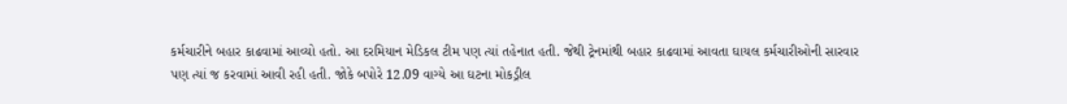કર્મચારીને બહાર કાઢવામાં આવ્યો હતો. આ દરમિયાન મેડિકલ ટીમ પણ ત્યાં તહેનાત હતી. જેથી ટ્રેનમાંથી બહાર કાઢવામાં આવતા ઘાયલ કર્મચારીઓની સારવાર પણ ત્યાં જ કરવામાં આવી રહી હતી. જોકે બપોરે 12.09 વાગ્યે આ ઘટના મોકડ્રીલ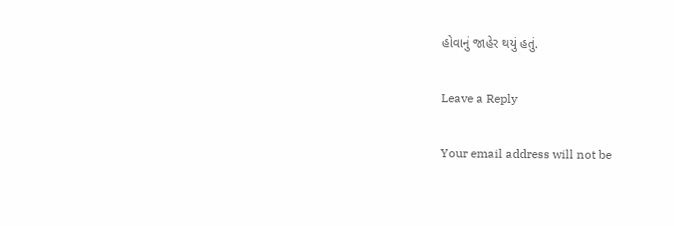હોવાનું જાહેર થયું હતું.

Leave a Reply

Your email address will not be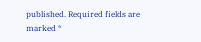published. Required fields are marked *